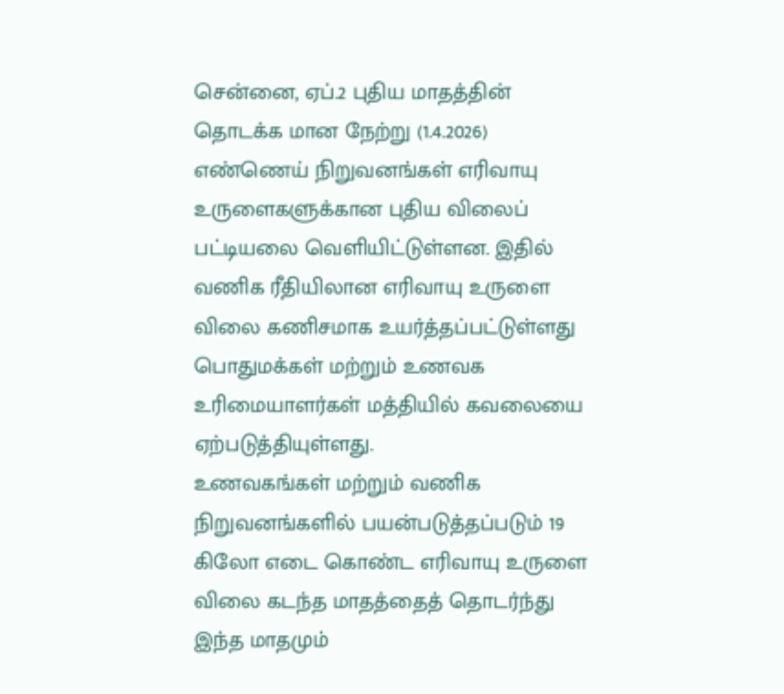சென்னை, ஏப்.2 புதிய மாதத்தின் தொடக்க மான நேற்று (1.4.2026) எண்ணெய் நிறுவனங்கள் எரிவாயு உருளைகளுக்கான புதிய விலைப் பட்டியலை வெளியிட்டுள்ளன. இதில் வணிக ரீதியிலான எரிவாயு உருளை விலை கணிசமாக உயர்த்தப்பட்டுள்ளது பொதுமக்கள் மற்றும் உணவக உரிமையாளர்கள் மத்தியில் கவலையை ஏற்படுத்தியுள்ளது.
உணவகங்கள் மற்றும் வணிக நிறுவனங்களில் பயன்படுத்தப்படும் 19 கிலோ எடை கொண்ட எரிவாயு உருளை விலை கடந்த மாதத்தைத் தொடர்ந்து இந்த மாதமும்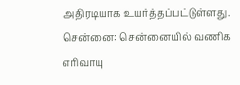அதிரடியாக உயர்த்தப்பட்டுள்ளது.
சென்னை: சென்னையில் வணிக எரிவாயு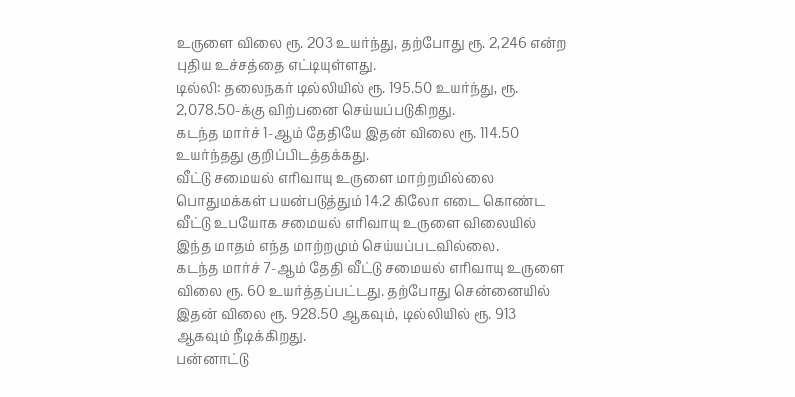உருளை விலை ரூ. 203 உயர்ந்து, தற்போது ரூ. 2,246 என்ற புதிய உச்சத்தை எட்டியுள்ளது.
டில்லி: தலைநகர் டில்லியில் ரூ. 195.50 உயர்ந்து, ரூ. 2,078.50-க்கு விற்பனை செய்யப்படுகிறது.
கடந்த மார்ச் 1-ஆம் தேதியே இதன் விலை ரூ. 114.50 உயர்ந்தது குறிப்பிடத்தக்கது.
வீட்டு சமையல் எரிவாயு உருளை மாற்றமில்லை பொதுமக்கள் பயன்படுத்தும் 14.2 கிலோ எடை கொண்ட வீட்டு உபயோக சமையல் எரிவாயு உருளை விலையில் இந்த மாதம் எந்த மாற்றமும் செய்யப்படவில்லை.
கடந்த மார்ச் 7-ஆம் தேதி வீட்டு சமையல் எரிவாயு உருளை விலை ரூ. 60 உயர்த்தப்பட்டது. தற்போது சென்னையில் இதன் விலை ரூ. 928.50 ஆகவும், டில்லியில் ரூ. 913 ஆகவும் நீடிக்கிறது.
பன்னாட்டு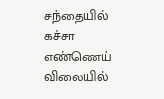சந்தையில் கச்சா எண்ணெய் விலையில்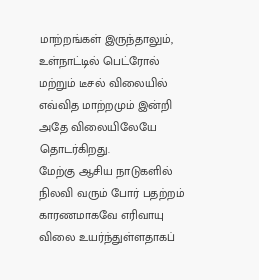மாற்றங்கள் இருந்தாலும், உள்நாட்டில் பெட்ரோல் மற்றும் டீசல் விலையில் எவ்வித மாற்றமும் இன்றி அதே விலையிலேயே தொடர்கிறது.
மேற்கு ஆசிய நாடுகளில் நிலவி வரும் போர் பதற்றம் காரணமாகவே எரிவாயு விலை உயர்ந்துள்ளதாகப்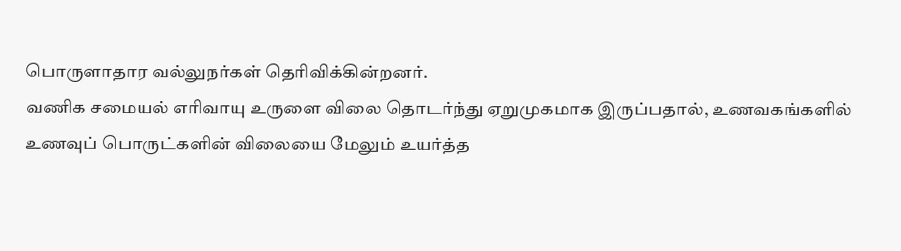பொருளாதார வல்லுநர்கள் தெரிவிக்கின்றனர்.
வணிக சமையல் எரிவாயு உருளை விலை தொடர்ந்து ஏறுமுகமாக இருப்பதால், உணவகங்களில் உணவுப் பொருட்களின் விலையை மேலும் உயர்த்த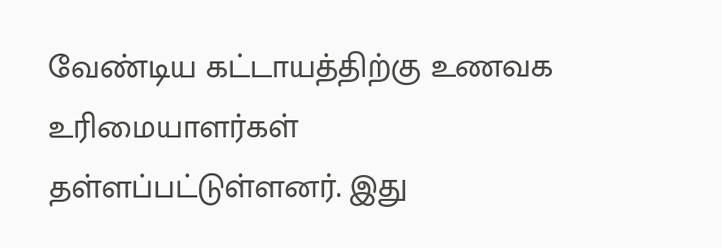வேண்டிய கட்டாயத்திற்கு உணவக உரிமையாளர்கள் தள்ளப்பட்டுள்ளனர். இது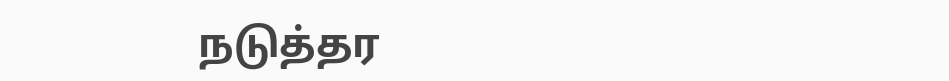நடுத்தர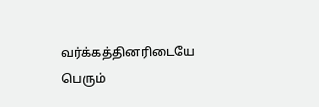வர்க்கத்தினரிடையே பெரும்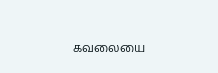கவலையை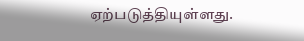ஏற்படுத்தியுள்ளது.